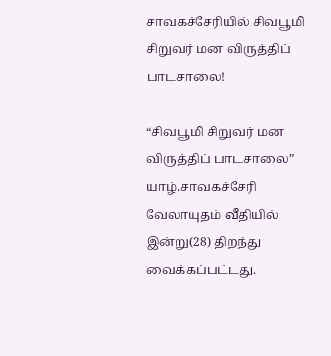சாவகச்சேரியில் சிவபூமி சிறுவர் மன விருத்திப் பாடசாலை!

“சிவபூமி சிறுவர் மன விருத்திப் பாடசாலை” யாழ்.சாவகச்சேரி வேலாயுதம் வீதியில் இன்று(28) திறந்து வைக்கப்பட்டது.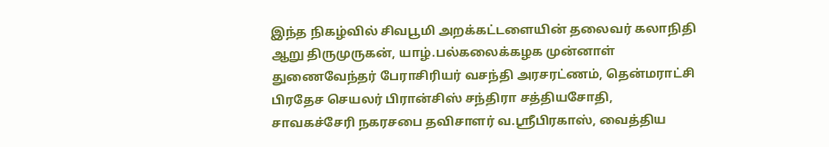இந்த நிகழ்வில் சிவபூமி அறக்கட்டளையின் தலைவர் கலாநிதி ஆறு திருமுருகன், யாழ்.பல்கலைக்கழக முன்னாள் துணைவேந்தர் பேராசிரியர் வசந்தி அரசரட்ணம், தென்மராட்சி பிரதேச செயலர் பிரான்சிஸ் சந்திரா சத்தியசோதி, சாவகச்சேரி நகரசபை தவிசாளர் வ.ஸ்ரீபிரகாஸ், வைத்திய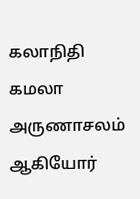கலாநிதி கமலா அருணாசலம் ஆகியோர்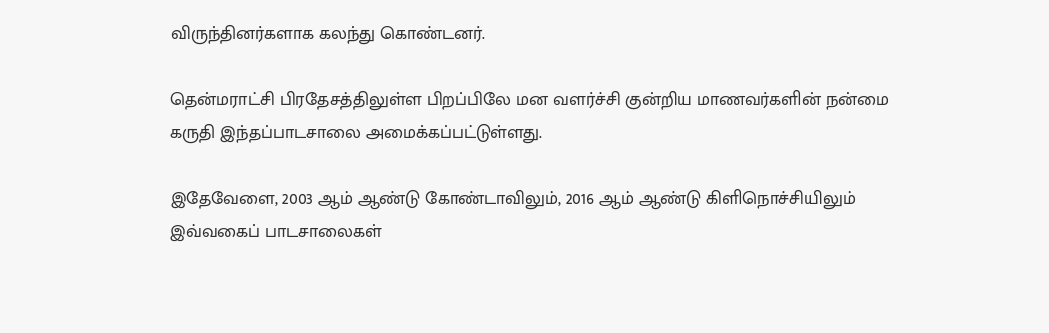விருந்தினர்களாக கலந்து கொண்டனர்.

தென்மராட்சி பிரதேசத்திலுள்ள பிறப்பிலே மன வளர்ச்சி குன்றிய மாணவர்களின் நன்மை கருதி இந்தப்பாடசாலை அமைக்கப்பட்டுள்ளது.

இதேவேளை, 2003 ஆம் ஆண்டு கோண்டாவிலும், 2016 ஆம் ஆண்டு கிளிநொச்சியிலும் இவ்வகைப் பாடசாலைகள்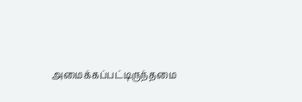அமைக்கப்பட்டிருந்தமை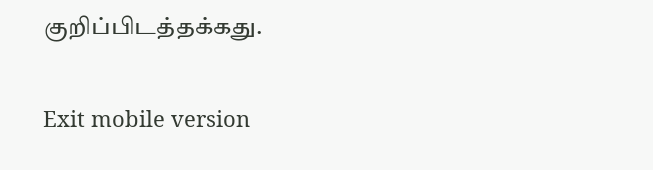குறிப்பிடத்தக்கது.

Exit mobile version